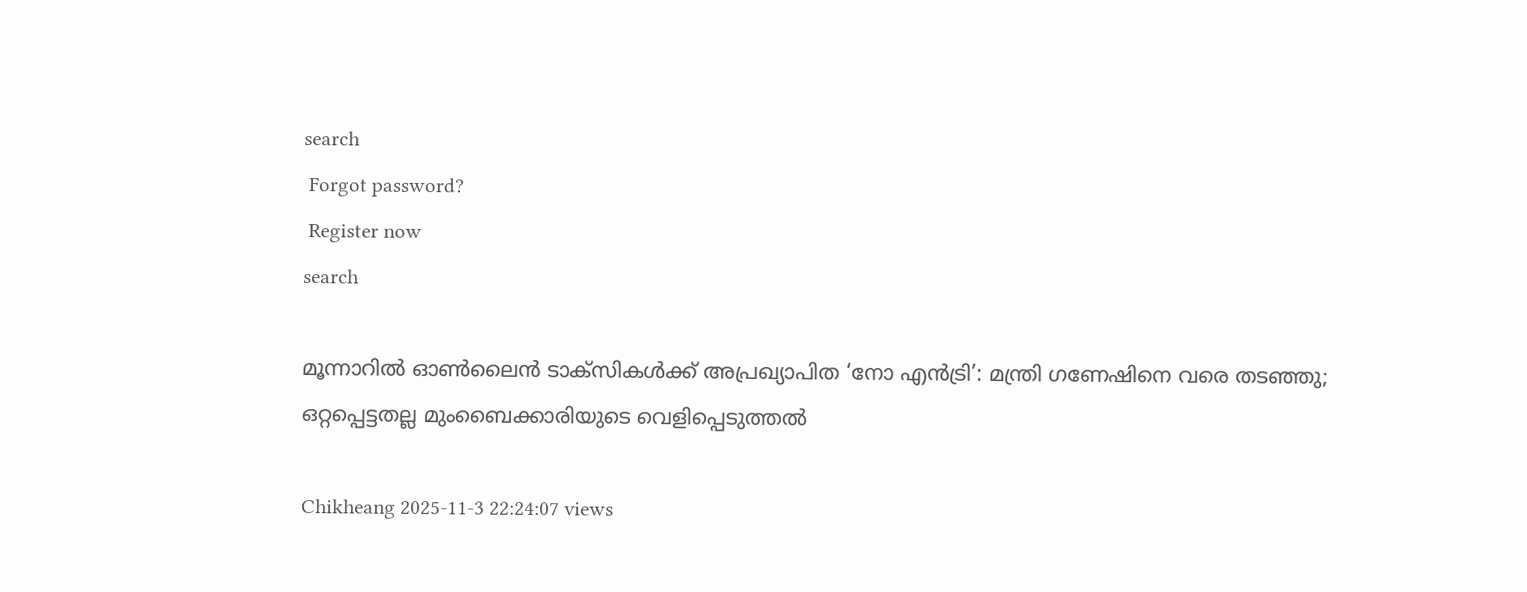search
 Forgot password?
 Register now
search

മൂന്നാറിൽ ഓൺലൈൻ ടാക്സികൾക്ക് അപ്രഖ്യാപിത ‘നോ എൻട്രി’: മന്ത്രി ഗണേഷിനെ വരെ തടഞ്ഞു; ഒറ്റപ്പെട്ടതല്ല മുംബൈക്കാരിയുടെ വെളിപ്പെടുത്തൽ

Chikheang 2025-11-3 22:24:07 views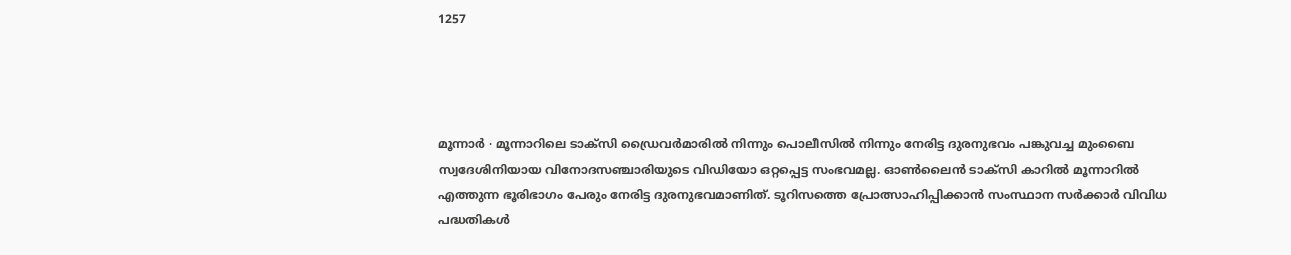1257




മൂന്നാർ ∙ മൂന്നാറിലെ ടാക്സി ഡ്രൈവർമാരിൽ നിന്നും പൊലീസിൽ നിന്നും നേരിട്ട ദുരനുഭവം പങ്കുവച്ച മുംബൈ സ്വദേശിനിയായ വിനോദസഞ്ചാരിയുടെ വിഡിയോ ഒറ്റപ്പെട്ട സംഭവമല്ല. ഓൺ‌ലൈൻ ടാക്സി കാറിൽ മൂന്നാറിൽ എത്തുന്ന ഭൂരിഭാഗം പേരും നേരിട്ട ദുരനുഭവമാണിത്. ടൂറിസത്തെ പ്രോത്സാഹിപ്പിക്കാൻ സംസ്ഥാന സർക്കാർ വിവിധ പദ്ധതികൾ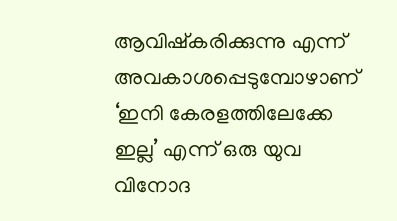ആവിഷ്കരിക്കുന്നു എന്ന് അവകാശപ്പെടുമ്പോഴാണ് ‘ഇനി കേരളത്തിലേക്കേ ഇല്ല’ എന്ന് ഒരു യുവ വിനോദ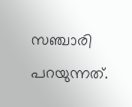സഞ്ചാരി പറയുന്നത്.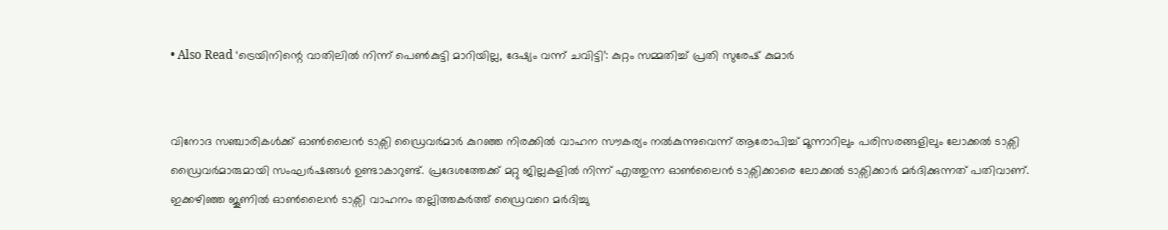• Also Read ‘ട്രെയിനിന്റെ വാതിലിൽ നിന്ന് പെൺകുട്ടി മാറിയില്ല, ദേഷ്യം വന്ന് ചവിട്ടി’: കുറ്റം സമ്മതിച്ച് പ്രതി സുരേഷ് കുമാർ


വിനോദ സഞ്ചാരികൾക്ക് ഓൺലൈൻ ടാക്സി ഡ്രൈവർമാർ കുറഞ്ഞ നിരക്കിൽ വാഹന സൗകര്യം നൽകുന്നുവെന്ന് ആരോപിച്ച് മൂന്നാറിലും പരിസരങ്ങളിലും ലോക്കൽ ടാക്സി ഡ്രൈവർമാരുമായി സംഘർഷങ്ങൾ ഉണ്ടാകാറുണ്ട്. പ്രദേശത്തേക്ക് മറ്റു ജില്ലകളിൽ നിന്ന് എത്തുന്ന ഓൺലൈൻ ടാക്സിക്കാരെ ലോക്കൽ ടാക്സിക്കാർ മർദിക്കുന്നത് പതിവാണ്. ഇക്കഴിഞ്ഞ ജൂണിൽ ഓൺലൈൻ ടാക്സി വാഹനം തല്ലിത്തകർത്ത് ഡ്രൈവറെ മർദിച്ചു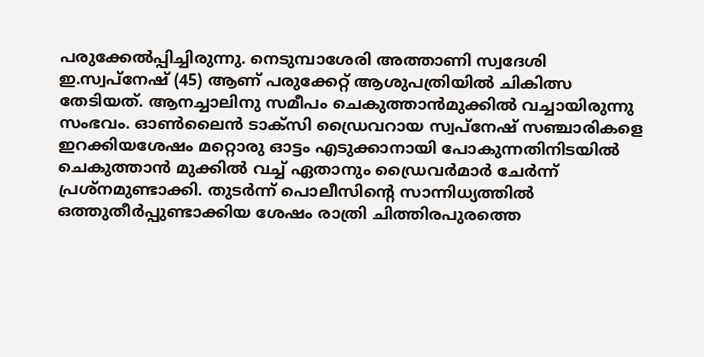പരുക്കേൽപ്പിച്ചിരുന്നു. നെടുമ്പാശേരി അത്താണി സ്വദേശി ഇ.സ്വപ്നേഷ് (45) ആണ് പരുക്കേറ്റ് ആശുപത്രിയിൽ ചികിത്സ തേടിയത്. ആനച്ചാലിനു സമീപം ചെകുത്താൻമുക്കിൽ വച്ചായിരുന്നു സംഭവം. ഓൺലൈൻ ടാക്സി ഡ്രൈവറായ സ്വപ്നേഷ് സഞ്ചാരികളെ ഇറക്കിയശേഷം മറ്റൊരു ഓട്ടം എടുക്കാനായി പോകുന്നതിനിടയിൽ ചെകുത്താൻ മുക്കിൽ വച്ച് ഏതാനും ഡ്രൈവർമാർ ചേർന്ന് പ്രശ്നമുണ്ടാക്കി. തുടർന്ന് പൊലീസിന്റെ സാന്നിധ്യത്തിൽ ഒത്തുതീർപ്പുണ്ടാക്കിയ ശേഷം രാത്രി ചിത്തിരപുരത്തെ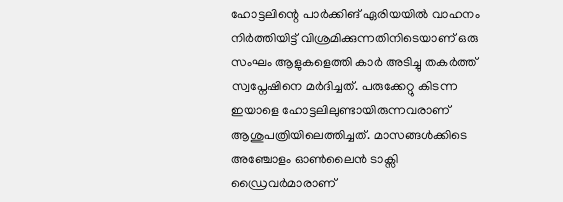ഹോട്ടലിന്റെ പാർക്കിങ് ഏരിയയിൽ വാഹനം നിർത്തിയിട്ട് വിശ്രമിക്കുന്നതിനിടെയാണ് ഒരു സംഘം ആളുകളെത്തി കാർ അടിച്ചു തകർത്ത് സ്വപ്നേഷിനെ മർദിച്ചത്. പരുക്കേറ്റു കിടന്ന ഇയാളെ ഹോട്ടലിലുണ്ടായിരുന്നവരാണ് ആശുപത്രിയിലെത്തിച്ചത്. മാസങ്ങൾക്കിടെ അഞ്ചോളം ഓൺലൈൻ ടാക്സി ഡ്രൈവർമാരാണ്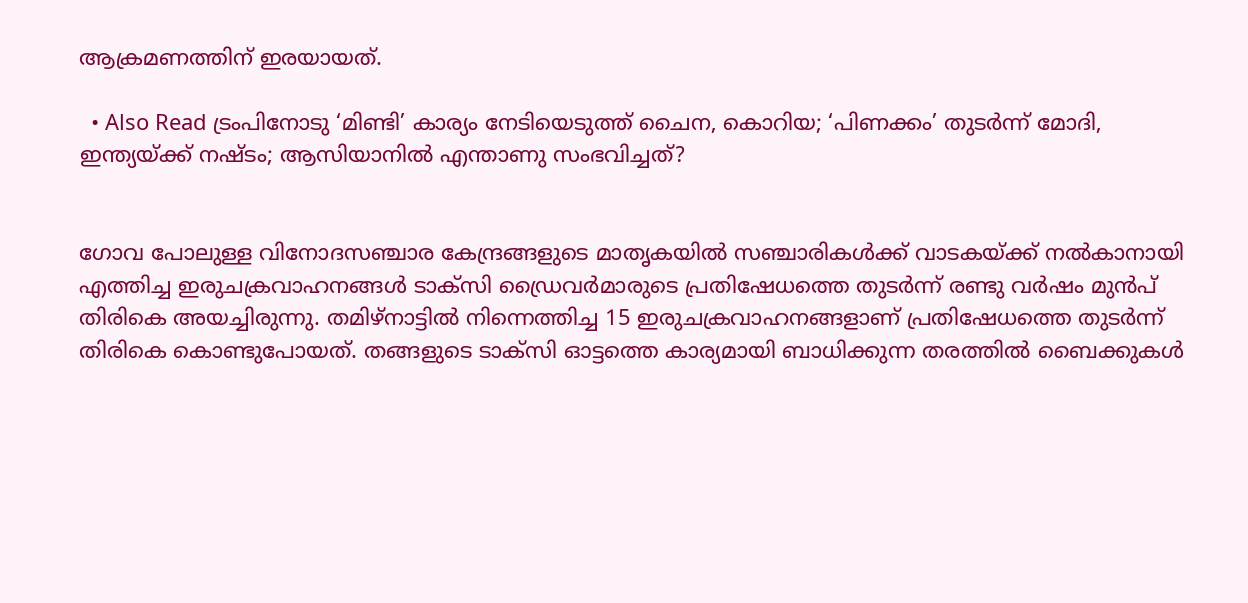ആക്രമണത്തിന് ഇരയായത്.

  • Also Read ട്രംപിനോടു ‘മിണ്ടി’ കാര്യം നേടിയെടുത്ത് ചൈന, കൊറിയ; ‘പിണക്കം’ തുടർന്ന് മോദി, ഇന്ത്യയ്ക്ക് നഷ്ടം; ആസിയാനിൽ എന്താണു സംഭവിച്ചത്?


ഗോവ പോലുള്ള വിനോദസഞ്ചാര കേന്ദ്രങ്ങളുടെ മാതൃകയിൽ സഞ്ചാരികൾക്ക് വാടകയ്ക്ക് നൽകാനായി എത്തിച്ച ഇരുചക്രവാഹനങ്ങൾ ടാക്സി ഡ്രൈവർമാരുടെ പ്രതിഷേധത്തെ തുടർന്ന് രണ്ടു വർഷം മുൻപ് തിരികെ അയച്ചിരുന്നു. തമിഴ്നാട്ടിൽ നിന്നെത്തിച്ച 15 ഇരുചക്രവാഹനങ്ങളാണ് പ്രതിഷേധത്തെ തുടർന്ന് തിരികെ കൊണ്ടുപോയത്. തങ്ങളുടെ ടാക്സി ഓട്ടത്തെ കാര്യമായി ബാധിക്കുന്ന തരത്തിൽ ബൈക്കുകൾ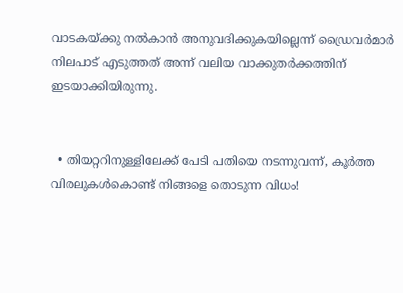വാടകയ്ക്കു നൽകാൻ അനുവദിക്കുകയില്ലെന്ന് ഡ്രൈവർമാർ നിലപാട് എടുത്തത് അന്ന് വലിയ വാക്കുതർക്കത്തിന് ഇടയാക്കിയിരുന്നു.


  • തിയറ്ററിനുള്ളിലേക്ക് പേടി പതിയെ നടന്നുവന്ന്, കൂർത്ത വിരലുകൾകൊണ്ട് നിങ്ങളെ തൊടുന്ന വിധം!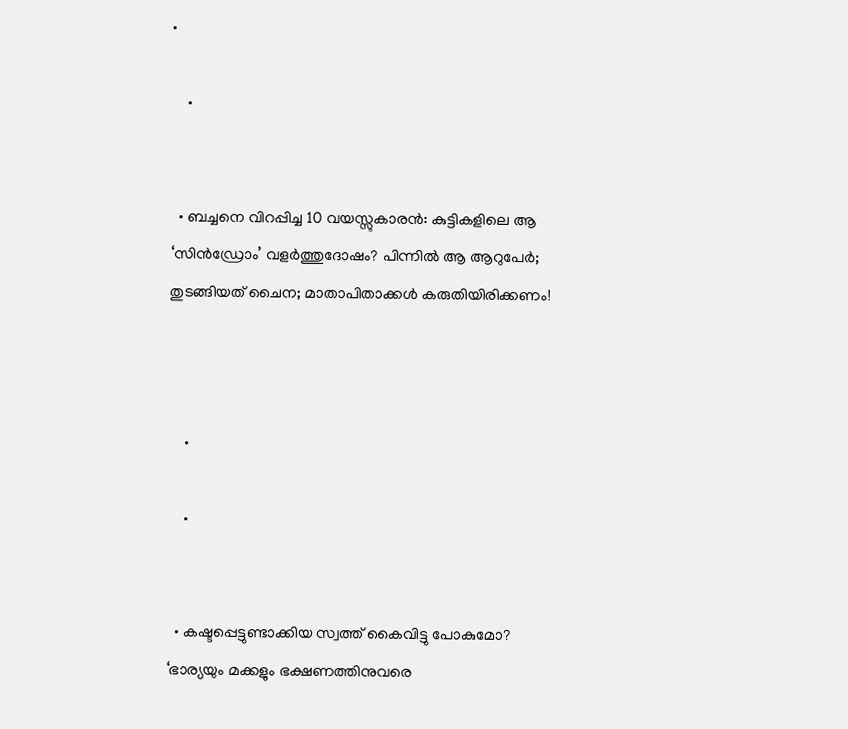•

    •


  • ബച്ചനെ വിറപ്പിച്ച 10 വയസ്സുകാരൻ: കുട്ടികളിലെ ആ ‘സിൻഡ്രോം’ വളർത്തുദോഷം? പിന്നിൽ ആ ആറുപേർ; തുടങ്ങിയത് ചൈന; മാതാപിതാക്കൾ കരുതിയിരിക്കണം!



    •

    •


  • കഷ്ടപ്പെട്ടുണ്ടാക്കിയ സ്വത്ത് കൈവിട്ടു പോകുമോ? ‘ഭാര്യയും മക്കളും ഭക്ഷണത്തിനുവരെ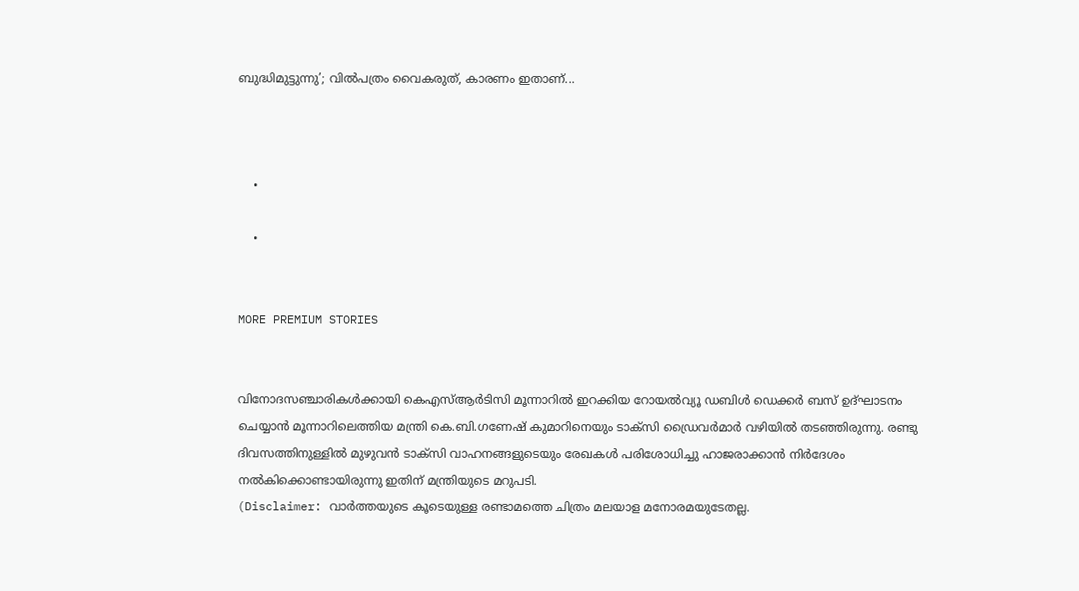ബുദ്ധിമുട്ടുന്നു’; വില്‍പത്രം വൈകരുത്, കാരണം ഇതാണ്...



    •

    •


MORE PREMIUM STORIES


വിനോദസഞ്ചാരികൾക്കായി കെഎസ്ആർടിസി മൂന്നാറിൽ ഇറക്കിയ റോയൽവ്യൂ ഡബിൾ ഡെക്കർ ബസ് ഉദ്ഘാടനം ചെയ്യാൻ മൂന്നാറിലെത്തിയ മന്ത്രി കെ.ബി.ഗണേഷ് കുമാറിനെയും ടാക്സി ഡ്രൈവർമാർ വഴിയിൽ തടഞ്ഞിരുന്നു. രണ്ടു ദിവസത്തിനുള്ളിൽ മുഴുവൻ ടാക്സി വാഹനങ്ങളുടെയും രേഖകൾ പരിശോധിച്ചു ഹാജരാക്കാൻ നിർദേശം നൽകിക്കൊണ്ടായിരുന്നു ഇതിന് മന്ത്രിയുടെ മറുപടി.
(Disclaimer: വാർത്തയു‍ടെ കൂടെയുള്ള രണ്ടാമത്തെ ചിത്രം മലയാള മനോരമയുടേതല്ല.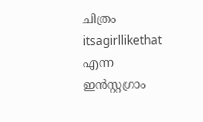ചിത്രം itsagirllikethat എന്ന ഇൻസ്റ്റഗ്രാം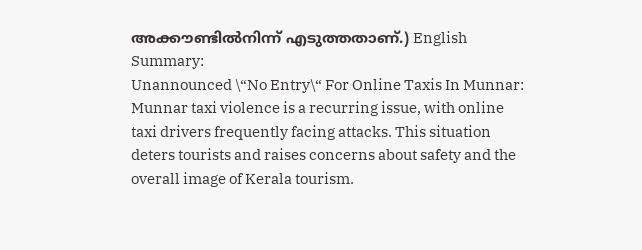അക്കൗണ്ടിൽനിന്ന് എടുത്തതാണ്.) English Summary:
Unannounced \“No Entry\“ For Online Taxis In Munnar: Munnar taxi violence is a recurring issue, with online taxi drivers frequently facing attacks. This situation deters tourists and raises concerns about safety and the overall image of Kerala tourism.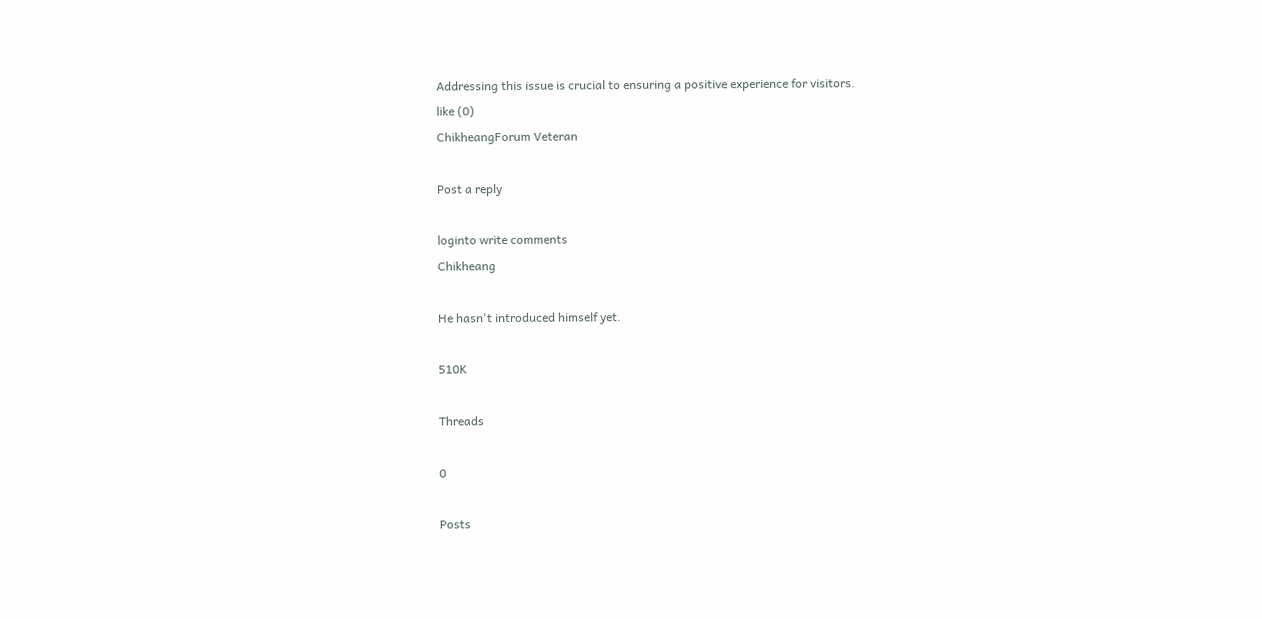Addressing this issue is crucial to ensuring a positive experience for visitors.
like (0)
ChikheangForum Veteran

Post a reply

loginto write comments
Chikheang

He hasn't introduced himself yet.

510K

Threads

0

Posts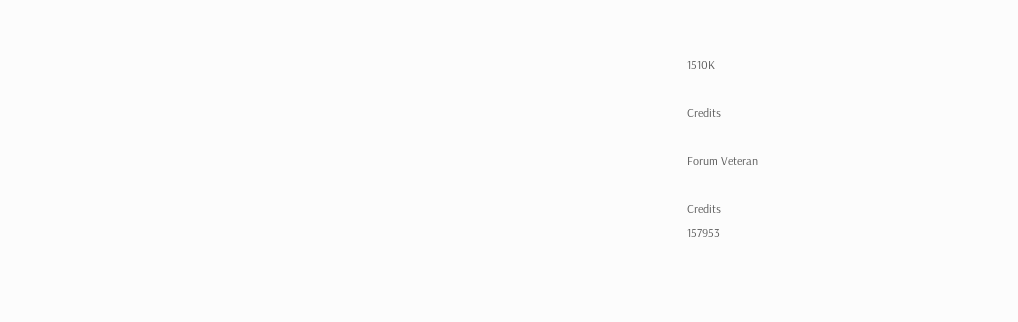1510K

Credits

Forum Veteran

Credits
157953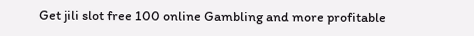Get jili slot free 100 online Gambling and more profitable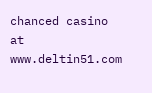chanced casino at www.deltin51.com